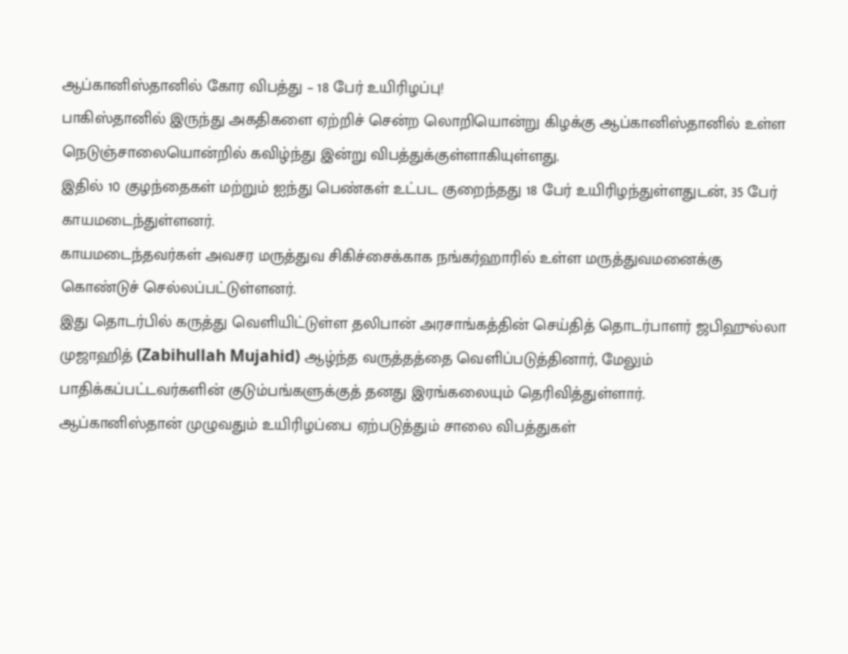ஆப்கானிஸ்தானில் கோர விபத்து – 18 பேர் உயிரிழப்பு!
பாகிஸ்தானில் இருந்து அகதிகளை ஏற்றிச் சென்ற லொறியொன்று கிழக்கு ஆப்கானிஸ்தானில் உள்ள நெடுஞ்சாலையொன்றில் கவிழ்ந்து இன்று விபத்துக்குள்ளாகியுள்ளது.
இதில் 10 குழந்தைகள் மற்றும் ஐந்து பெண்கள் உட்பட குறைந்தது 18 பேர் உயிரிழந்துள்ளதுடன், 35 பேர் காயமடைந்துள்ளனர்.
காயமடைந்தவர்கள் அவசர மருத்துவ சிகிச்சைக்காக நங்கர்ஹாரில் உள்ள மருத்துவமனைக்கு கொண்டுச் செல்லப்பட்டுள்ளனர்.
இது தொடர்பில் கருத்து வெளியிட்டுள்ள தலிபான் அரசாங்கத்தின் செய்தித் தொடர்பாளர் ஜபிஹுல்லா முஜாஹித் (Zabihullah Mujahid) ஆழ்ந்த வருத்தத்தை வெளிப்படுத்தினார், மேலும் பாதிக்கப்பட்டவர்களின் குடும்பங்களுக்குத் தனது இரங்கலையும் தெரிவித்துள்ளார்.
ஆப்கானிஸ்தான் முழுவதும் உயிரிழப்பை ஏற்படுத்தும் சாலை விபத்துகள்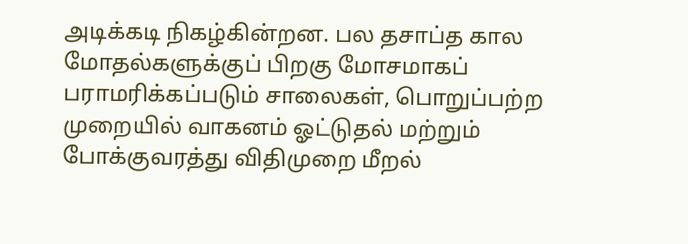அடிக்கடி நிகழ்கின்றன. பல தசாப்த கால மோதல்களுக்குப் பிறகு மோசமாகப் பராமரிக்கப்படும் சாலைகள், பொறுப்பற்ற முறையில் வாகனம் ஓட்டுதல் மற்றும் போக்குவரத்து விதிமுறை மீறல்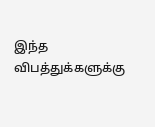இந்த விபத்துக்களுக்கு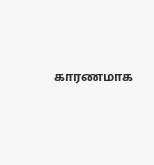காரணமாக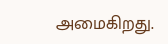அமைகிறது.